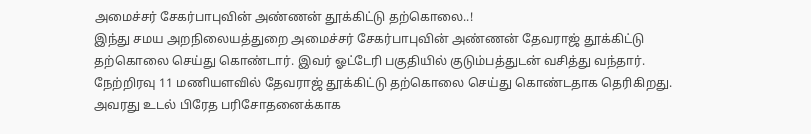அமைச்சர் சேகர்பாபுவின் அண்ணன் தூக்கிட்டு தற்கொலை..!
இந்து சமய அறநிலையத்துறை அமைச்சர் சேகர்பாபுவின் அண்ணன் தேவராஜ் தூக்கிட்டு தற்கொலை செய்து கொண்டார். இவர் ஓட்டேரி பகுதியில் குடும்பத்துடன் வசித்து வந்தார். நேற்றிரவு 11 மணியளவில் தேவராஜ் தூக்கிட்டு தற்கொலை செய்து கொண்டதாக தெரிகிறது.
அவரது உடல் பிரேத பரிசோதனைக்காக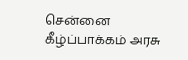சென்னை கீழ்ப்பாக்கம் அரசு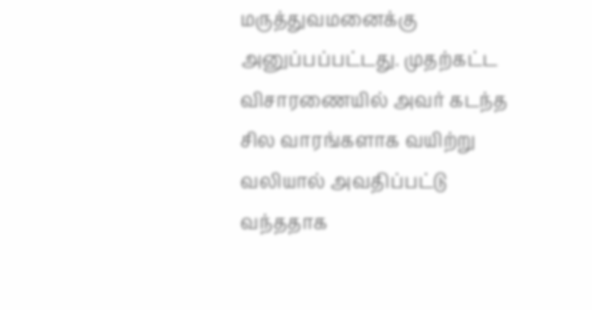மருத்துவமனைக்கு அனுப்பப்பட்டது. முதற்கட்ட விசாரணையில் அவர் கடந்த சில வாரங்களாக வயிற்று வலியால் அவதிப்பட்டு வந்ததாக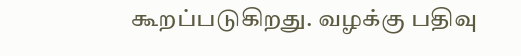கூறப்படுகிறது. வழக்கு பதிவு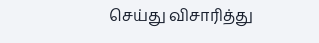செய்து விசாரித்து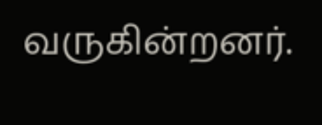வருகின்றனர்.